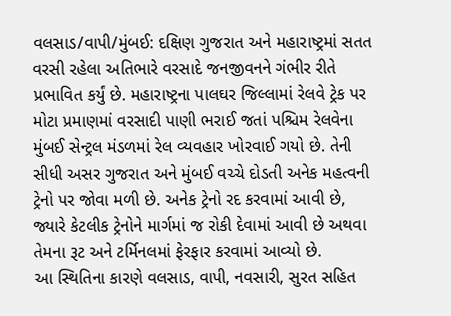વલસાડ/વાપી/મુંબઈ: દક્ષિણ ગુજરાત અને મહારાષ્ટ્રમાં સતત વરસી રહેલા અતિભારે વરસાદે જનજીવનને ગંભીર રીતે પ્રભાવિત કર્યું છે. મહારાષ્ટ્રના પાલઘર જિલ્લામાં રેલવે ટ્રેક પર મોટા પ્રમાણમાં વરસાદી પાણી ભરાઈ જતાં પશ્ચિમ રેલવેના મુંબઈ સેન્ટ્રલ મંડળમાં રેલ વ્યવહાર ખોરવાઈ ગયો છે. તેની સીધી અસર ગુજરાત અને મુંબઈ વચ્ચે દોડતી અનેક મહત્વની ટ્રેનો પર જોવા મળી છે. અનેક ટ્રેનો રદ કરવામાં આવી છે, જ્યારે કેટલીક ટ્રેનોને માર્ગમાં જ રોકી દેવામાં આવી છે અથવા તેમના રૂટ અને ટર્મિનલમાં ફેરફાર કરવામાં આવ્યો છે.
આ સ્થિતિના કારણે વલસાડ, વાપી, નવસારી, સુરત સહિત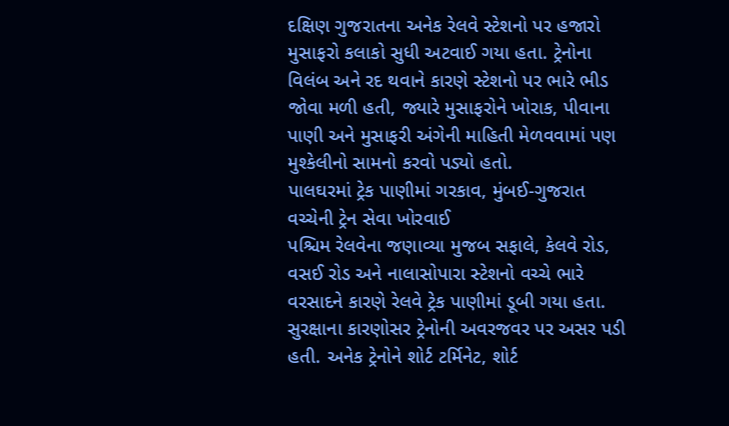દક્ષિણ ગુજરાતના અનેક રેલવે સ્ટેશનો પર હજારો મુસાફરો કલાકો સુધી અટવાઈ ગયા હતા. ટ્રેનોના વિલંબ અને રદ થવાને કારણે સ્ટેશનો પર ભારે ભીડ જોવા મળી હતી, જ્યારે મુસાફરોને ખોરાક, પીવાના પાણી અને મુસાફરી અંગેની માહિતી મેળવવામાં પણ મુશ્કેલીનો સામનો કરવો પડ્યો હતો.
પાલઘરમાં ટ્રેક પાણીમાં ગરકાવ, મુંબઈ-ગુજરાત વચ્ચેની ટ્રેન સેવા ખોરવાઈ
પશ્ચિમ રેલવેના જણાવ્યા મુજબ સફાલે, કેલવે રોડ, વસઈ રોડ અને નાલાસોપારા સ્ટેશનો વચ્ચે ભારે વરસાદને કારણે રેલવે ટ્રેક પાણીમાં ડૂબી ગયા હતા. સુરક્ષાના કારણોસર ટ્રેનોની અવરજવર પર અસર પડી હતી. અનેક ટ્રેનોને શોર્ટ ટર્મિનેટ, શોર્ટ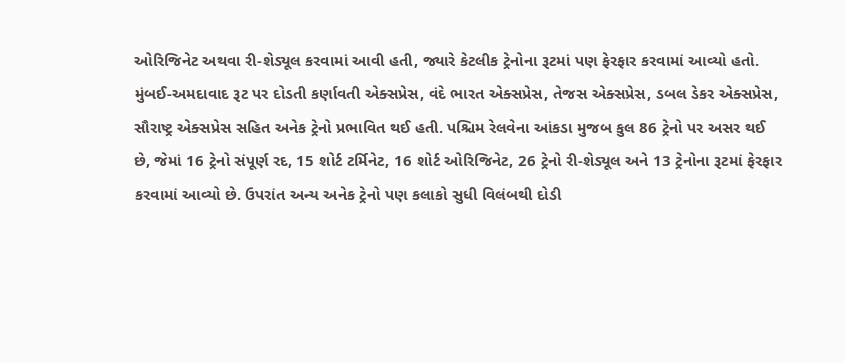ઓરિજિનેટ અથવા રી-શેડ્યૂલ કરવામાં આવી હતી, જ્યારે કેટલીક ટ્રેનોના રૂટમાં પણ ફેરફાર કરવામાં આવ્યો હતો.
મુંબઈ-અમદાવાદ રૂટ પર દોડતી કર્ણાવતી એક્સપ્રેસ, વંદે ભારત એક્સપ્રેસ, તેજસ એક્સપ્રેસ, ડબલ ડેકર એક્સપ્રેસ, સૌરાષ્ટ્ર એક્સપ્રેસ સહિત અનેક ટ્રેનો પ્રભાવિત થઈ હતી. પશ્ચિમ રેલવેના આંકડા મુજબ કુલ 86 ટ્રેનો પર અસર થઈ છે, જેમાં 16 ટ્રેનો સંપૂર્ણ રદ, 15 શોર્ટ ટર્મિનેટ, 16 શોર્ટ ઓરિજિનેટ, 26 ટ્રેનો રી-શેડ્યૂલ અને 13 ટ્રેનોના રૂટમાં ફેરફાર કરવામાં આવ્યો છે. ઉપરાંત અન્ય અનેક ટ્રેનો પણ કલાકો સુધી વિલંબથી દોડી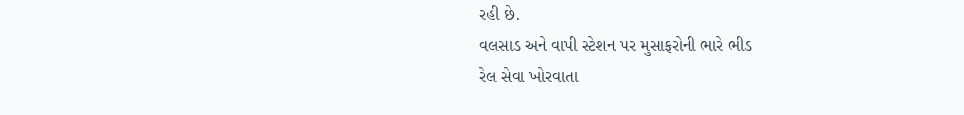રહી છે.
વલસાડ અને વાપી સ્ટેશન પર મુસાફરોની ભારે ભીડ
રેલ સેવા ખોરવાતા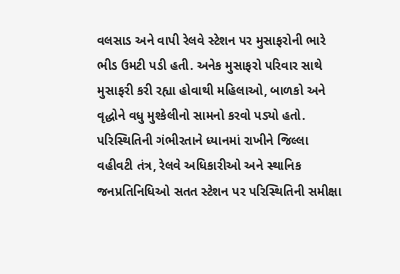વલસાડ અને વાપી રેલવે સ્ટેશન પર મુસાફરોની ભારે ભીડ ઉમટી પડી હતી. અનેક મુસાફરો પરિવાર સાથે મુસાફરી કરી રહ્યા હોવાથી મહિલાઓ, બાળકો અને વૃદ્ધોને વધુ મુશ્કેલીનો સામનો કરવો પડ્યો હતો. પરિસ્થિતિની ગંભીરતાને ધ્યાનમાં રાખીને જિલ્લા વહીવટી તંત્ર, રેલવે અધિકારીઓ અને સ્થાનિક જનપ્રતિનિધિઓ સતત સ્ટેશન પર પરિસ્થિતિની સમીક્ષા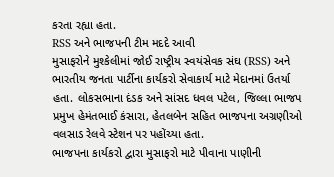કરતા રહ્યા હતા.
RSS અને ભાજપની ટીમ મદદે આવી
મુસાફરોને મુશ્કેલીમાં જોઈ રાષ્ટ્રીય સ્વયંસેવક સંઘ (RSS) અને ભારતીય જનતા પાર્ટીના કાર્યકરો સેવાકાર્ય માટે મેદાનમાં ઉતર્યા હતા. લોકસભાના દંડક અને સાંસદ ધવલ પટેલ, જિલ્લા ભાજપ પ્રમુખ હેમંતભાઈ કંસારા, હેતલબેન સહિત ભાજપના અગ્રણીઓ વલસાડ રેલવે સ્ટેશન પર પહોંચ્યા હતા.
ભાજપના કાર્યકરો દ્વારા મુસાફરો માટે પીવાના પાણીની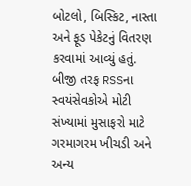બોટલો, બિસ્કિટ, નાસ્તા અને ફૂડ પેકેટનું વિતરણ કરવામાં આવ્યું હતું. બીજી તરફ RSSના સ્વયંસેવકોએ મોટી સંખ્યામાં મુસાફરો માટે ગરમાગરમ ખીચડી અને અન્ય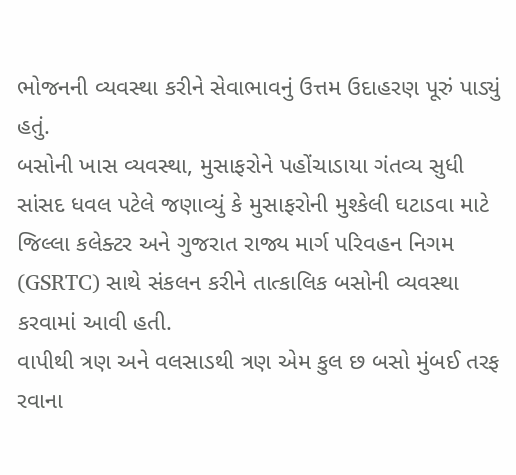ભોજનની વ્યવસ્થા કરીને સેવાભાવનું ઉત્તમ ઉદાહરણ પૂરું પાડ્યું હતું.
બસોની ખાસ વ્યવસ્થા, મુસાફરોને પહોંચાડાયા ગંતવ્ય સુધી
સાંસદ ધવલ પટેલે જણાવ્યું કે મુસાફરોની મુશ્કેલી ઘટાડવા માટે જિલ્લા કલેક્ટર અને ગુજરાત રાજ્ય માર્ગ પરિવહન નિગમ (GSRTC) સાથે સંકલન કરીને તાત્કાલિક બસોની વ્યવસ્થા કરવામાં આવી હતી.
વાપીથી ત્રણ અને વલસાડથી ત્રણ એમ કુલ છ બસો મુંબઈ તરફ રવાના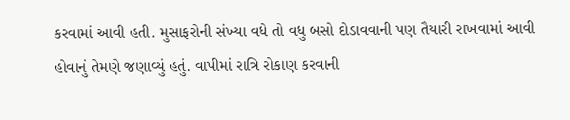કરવામાં આવી હતી. મુસાફરોની સંખ્યા વધે તો વધુ બસો દોડાવવાની પણ તૈયારી રાખવામાં આવી હોવાનું તેમણે જણાવ્યું હતું. વાપીમાં રાત્રિ રોકાણ કરવાની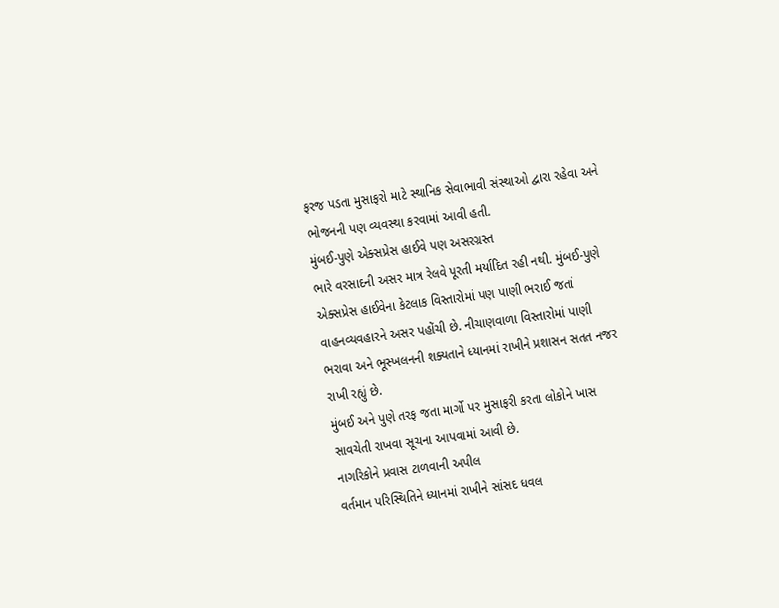ફરજ પડતા મુસાફરો માટે સ્થાનિક સેવાભાવી સંસ્થાઓ દ્વારા રહેવા અને ભોજનની પણ વ્યવસ્થા કરવામાં આવી હતી.
મુંબઈ-પુણે એક્સપ્રેસ હાઈવે પણ અસરગ્રસ્ત
ભારે વરસાદની અસર માત્ર રેલવે પૂરતી મર્યાદિત રહી નથી. મુંબઈ-પુણે એક્સપ્રેસ હાઈવેના કેટલાક વિસ્તારોમાં પણ પાણી ભરાઈ જતાં વાહનવ્યવહારને અસર પહોંચી છે. નીચાણવાળા વિસ્તારોમાં પાણી ભરાવા અને ભૂસ્ખલનની શક્યતાને ધ્યાનમાં રાખીને પ્રશાસન સતત નજર રાખી રહ્યું છે.
મુંબઈ અને પુણે તરફ જતા માર્ગો પર મુસાફરી કરતા લોકોને ખાસ સાવચેતી રાખવા સૂચના આપવામાં આવી છે.
નાગરિકોને પ્રવાસ ટાળવાની અપીલ
વર્તમાન પરિસ્થિતિને ધ્યાનમાં રાખીને સાંસદ ધવલ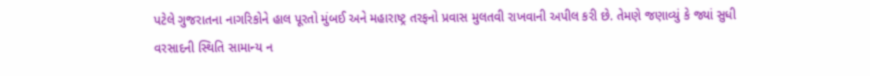પટેલે ગુજરાતના નાગરિકોને હાલ પૂરતો મુંબઈ અને મહારાષ્ટ્ર તરફનો પ્રવાસ મુલતવી રાખવાની અપીલ કરી છે. તેમણે જણાવ્યું કે જ્યાં સુધી વરસાદની સ્થિતિ સામાન્ય ન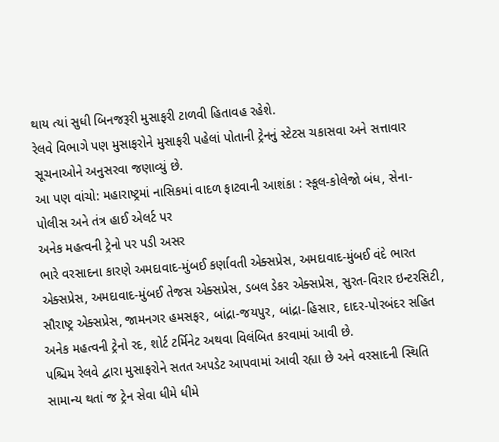થાય ત્યાં સુધી બિનજરૂરી મુસાફરી ટાળવી હિતાવહ રહેશે.
રેલવે વિભાગે પણ મુસાફરોને મુસાફરી પહેલાં પોતાની ટ્રેનનું સ્ટેટસ ચકાસવા અને સત્તાવાર સૂચનાઓને અનુસરવા જણાવ્યું છે.
આ પણ વાંચો: મહારાષ્ટ્રમાં નાસિકમાં વાદળ ફાટવાની આશંકા : સ્કૂલ-કોલેજો બંધ, સેના-પોલીસ અને તંત્ર હાઈ એલર્ટ પર
અનેક મહત્વની ટ્રેનો પર પડી અસર
ભારે વરસાદના કારણે અમદાવાદ-મુંબઈ કર્ણાવતી એક્સપ્રેસ, અમદાવાદ-મુંબઈ વંદે ભારત એક્સપ્રેસ, અમદાવાદ-મુંબઈ તેજસ એક્સપ્રેસ, ડબલ ડેકર એક્સપ્રેસ, સુરત-વિરાર ઇન્ટરસિટી, સૌરાષ્ટ્ર એક્સપ્રેસ, જામનગર હમસફર, બાંદ્રા-જયપુર, બાંદ્રા-હિસાર, દાદર-પોરબંદર સહિત અનેક મહત્વની ટ્રેનો રદ, શોર્ટ ટર્મિનેટ અથવા વિલંબિત કરવામાં આવી છે.
પશ્ચિમ રેલવે દ્વારા મુસાફરોને સતત અપડેટ આપવામાં આવી રહ્યા છે અને વરસાદની સ્થિતિ સામાન્ય થતાં જ ટ્રેન સેવા ધીમે ધીમે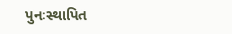પુનઃસ્થાપિત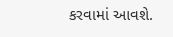કરવામાં આવશે.